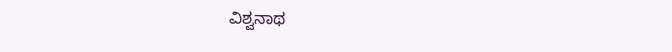ವಿಶ್ವನಾಥ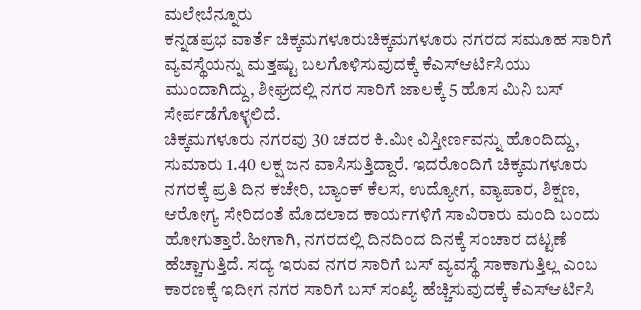ಮಲೇಬೆನ್ನೂರು
ಕನ್ನಡಪ್ರಭ ವಾರ್ತೆ ಚಿಕ್ಕಮಗಳೂರುಚಿಕ್ಕಮಗಳೂರು ನಗರದ ಸಮೂಹ ಸಾರಿಗೆ ವ್ಯವಸ್ಥೆಯನ್ನು ಮತ್ತಷ್ಟು ಬಲಗೊಳಿಸುವುದಕ್ಕೆ ಕೆಎಸ್ಆರ್ಟಿಸಿಯು ಮುಂದಾಗಿದ್ದು, ಶೀಘ್ರದಲ್ಲಿ ನಗರ ಸಾರಿಗೆ ಜಾಲಕ್ಕೆ 5 ಹೊಸ ಮಿನಿ ಬಸ್ ಸೇರ್ಪಡೆಗೊಳ್ಳಲಿದೆ.
ಚಿಕ್ಕಮಗಳೂರು ನಗರವು 30 ಚದರ ಕಿ.ಮೀ ವಿಸ್ತೀರ್ಣವನ್ನು ಹೊಂದಿದ್ದು, ಸುಮಾರು 1.40 ಲಕ್ಷ ಜನ ವಾಸಿಸುತ್ತಿದ್ದಾರೆ. ಇದರೊಂದಿಗೆ ಚಿಕ್ಕಮಗಳೂರು ನಗರಕ್ಕೆ ಪ್ರತಿ ದಿನ ಕಚೇರಿ, ಬ್ಯಾಂಕ್ ಕೆಲಸ, ಉದ್ಯೋಗ, ವ್ಯಾಪಾರ, ಶಿಕ್ಷಣ, ಆರೋಗ್ಯ ಸೇರಿದಂತೆ ಮೊದಲಾದ ಕಾರ್ಯಗಳಿಗೆ ಸಾವಿರಾರು ಮಂದಿ ಬಂದು ಹೋಗುತ್ತಾರೆ.ಹೀಗಾಗಿ, ನಗರದಲ್ಲಿ ದಿನದಿಂದ ದಿನಕ್ಕೆ ಸಂಚಾರ ದಟ್ಟಣೆ ಹೆಚ್ಚಾಗುತ್ತಿದೆ. ಸದ್ಯ ಇರುವ ನಗರ ಸಾರಿಗೆ ಬಸ್ ವ್ಯವಸ್ಥೆ ಸಾಕಾಗುತ್ತಿಲ್ಲ ಎಂಬ ಕಾರಣಕ್ಕೆ ಇದೀಗ ನಗರ ಸಾರಿಗೆ ಬಸ್ ಸಂಖ್ಯೆ ಹೆಚ್ಚಿಸುವುದಕ್ಕೆ ಕೆಎಸ್ಆರ್ಟಿಸಿ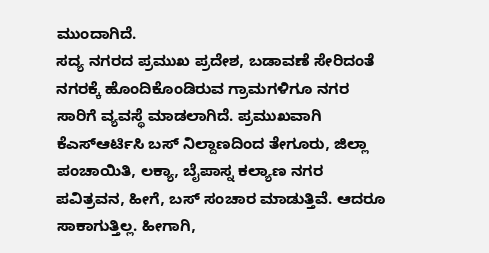ಮುಂದಾಗಿದೆ.
ಸದ್ಯ ನಗರದ ಪ್ರಮುಖ ಪ್ರದೇಶ, ಬಡಾವಣೆ ಸೇರಿದಂತೆ ನಗರಕ್ಕೆ ಹೊಂದಿಕೊಂಡಿರುವ ಗ್ರಾಮಗಳಿಗೂ ನಗರ ಸಾರಿಗೆ ವ್ಯವಸ್ಥೆ ಮಾಡಲಾಗಿದೆ. ಪ್ರಮುಖವಾಗಿ ಕೆಎಸ್ಆರ್ಟಿಸಿ ಬಸ್ ನಿಲ್ದಾಣದಿಂದ ತೇಗೂರು, ಜಿಲ್ಲಾ ಪಂಚಾಯಿತಿ, ಲಕ್ಯಾ, ಬೈಪಾಸ್ನ ಕಲ್ಯಾಣ ನಗರ ಪವಿತ್ರವನ, ಹೀಗೆ, ಬಸ್ ಸಂಚಾರ ಮಾಡುತ್ತಿವೆ. ಆದರೂ ಸಾಕಾಗುತ್ತಿಲ್ಲ. ಹೀಗಾಗಿ,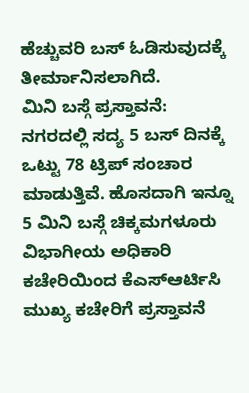ಹೆಚ್ಚುವರಿ ಬಸ್ ಓಡಿಸುವುದಕ್ಕೆ ತೀರ್ಮಾನಿಸಲಾಗಿದೆ.
ಮಿನಿ ಬಸ್ಗೆ ಪ್ರಸ್ತಾವನೆ:
ನಗರದಲ್ಲಿ ಸದ್ಯ 5 ಬಸ್ ದಿನಕ್ಕೆ ಒಟ್ಟು 78 ಟ್ರಿಪ್ ಸಂಚಾರ ಮಾಡುತ್ತಿವೆ. ಹೊಸದಾಗಿ ಇನ್ನೂ 5 ಮಿನಿ ಬಸ್ಗೆ ಚಿಕ್ಕಮಗಳೂರು ವಿಭಾಗೀಯ ಅಧಿಕಾರಿ ಕಚೇರಿಯಿಂದ ಕೆಎಸ್ಆರ್ಟಿಸಿ ಮುಖ್ಯ ಕಚೇರಿಗೆ ಪ್ರಸ್ತಾವನೆ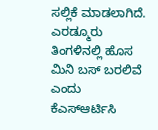ಸಲ್ಲಿಕೆ ಮಾಡಲಾಗಿದೆ. ಎರಡ್ಮೂರು ತಿಂಗಳಿನಲ್ಲಿ ಹೊಸ ಮಿನಿ ಬಸ್ ಬರಲಿವೆ ಎಂದು ಕೆಎಸ್ಆರ್ಟಿಸಿ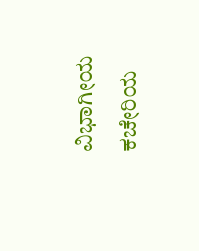ವಿಭಾಗೀಯ ಕಚೇರಿಯ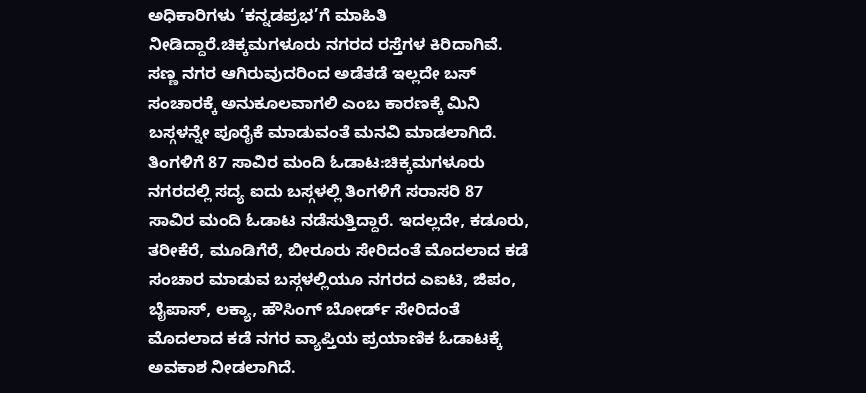ಅಧಿಕಾರಿಗಳು ‘ಕನ್ನಡಪ್ರಭ’ಗೆ ಮಾಹಿತಿ ನೀಡಿದ್ದಾರೆ.ಚಿಕ್ಕಮಗಳೂರು ನಗರದ ರಸ್ತೆಗಳ ಕಿರಿದಾಗಿವೆ. ಸಣ್ಣ ನಗರ ಆಗಿರುವುದರಿಂದ ಅಡೆತಡೆ ಇಲ್ಲದೇ ಬಸ್ ಸಂಚಾರಕ್ಕೆ ಅನುಕೂಲವಾಗಲಿ ಎಂಬ ಕಾರಣಕ್ಕೆ ಮಿನಿ ಬಸ್ಗಳನ್ನೇ ಪೂರೈಕೆ ಮಾಡುವಂತೆ ಮನವಿ ಮಾಡಲಾಗಿದೆ.
ತಿಂಗಳಿಗೆ 87 ಸಾವಿರ ಮಂದಿ ಓಡಾಟ:ಚಿಕ್ಕಮಗಳೂರು ನಗರದಲ್ಲಿ ಸದ್ಯ ಐದು ಬಸ್ಗಳಲ್ಲಿ ತಿಂಗಳಿಗೆ ಸರಾಸರಿ 87 ಸಾವಿರ ಮಂದಿ ಓಡಾಟ ನಡೆಸುತ್ತಿದ್ದಾರೆ. ಇದಲ್ಲದೇ, ಕಡೂರು, ತರೀಕೆರೆ, ಮೂಡಿಗೆರೆ, ಬೀರೂರು ಸೇರಿದಂತೆ ಮೊದಲಾದ ಕಡೆ ಸಂಚಾರ ಮಾಡುವ ಬಸ್ಗಳಲ್ಲಿಯೂ ನಗರದ ಎಐಟಿ, ಜಿಪಂ, ಬೈಪಾಸ್, ಲಕ್ಯಾ, ಹೌಸಿಂಗ್ ಬೋರ್ಡ್ ಸೇರಿದಂತೆ ಮೊದಲಾದ ಕಡೆ ನಗರ ವ್ಯಾಪ್ತಿಯ ಪ್ರಯಾಣಿಕ ಓಡಾಟಕ್ಕೆ ಅವಕಾಶ ನೀಡಲಾಗಿದೆ.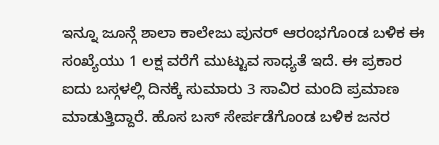ಇನ್ನೂ ಜೂನ್ಗೆ ಶಾಲಾ ಕಾಲೇಜು ಪುನರ್ ಆರಂಭಗೊಂಡ ಬಳಿಕ ಈ ಸಂಖ್ಯೆಯು 1 ಲಕ್ಷ ವರೆಗೆ ಮುಟ್ಟುವ ಸಾಧ್ಯತೆ ಇದೆ. ಈ ಪ್ರಕಾರ ಐದು ಬಸ್ಗಳಲ್ಲಿ ದಿನಕ್ಕೆ ಸುಮಾರು 3 ಸಾವಿರ ಮಂದಿ ಪ್ರಮಾಣ ಮಾಡುತ್ತಿದ್ದಾರೆ. ಹೊಸ ಬಸ್ ಸೇರ್ಪಡೆಗೊಂಡ ಬಳಿಕ ಜನರ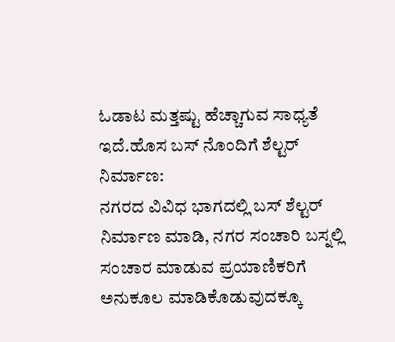ಓಡಾಟ ಮತ್ತಷ್ಟು ಹೆಚ್ಚಾಗುವ ಸಾಧ್ಯತೆ ಇದೆ.ಹೊಸ ಬಸ್ ನೊಂದಿಗೆ ಶೆಲ್ಟರ್ ನಿರ್ಮಾಣ:
ನಗರದ ವಿವಿಧ ಭಾಗದಲ್ಲಿ ಬಸ್ ಶೆಲ್ಟರ್ ನಿರ್ಮಾಣ ಮಾಡಿ, ನಗರ ಸಂಚಾರಿ ಬಸ್ನಲ್ಲಿ ಸಂಚಾರ ಮಾಡುವ ಪ್ರಯಾಣಿಕರಿಗೆ ಅನುಕೂಲ ಮಾಡಿಕೊಡುವುದಕ್ಕೂ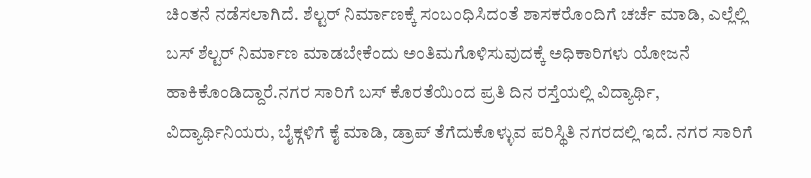ಚಿಂತನೆ ನಡೆಸಲಾಗಿದೆ. ಶೆಲ್ಟರ್ ನಿರ್ಮಾಣಕ್ಕೆ ಸಂಬಂಧಿಸಿದಂತೆ ಶಾಸಕರೊಂದಿಗೆ ಚರ್ಚೆ ಮಾಡಿ, ಎಲ್ಲೆಲ್ಲಿ ಬಸ್ ಶೆಲ್ಟರ್ ನಿರ್ಮಾಣ ಮಾಡಬೇಕೆಂದು ಅಂತಿಮಗೊಳಿಸುವುದಕ್ಕೆ ಅಧಿಕಾರಿಗಳು ಯೋಜನೆ ಹಾಕಿಕೊಂಡಿದ್ದಾರೆ.ನಗರ ಸಾರಿಗೆ ಬಸ್ ಕೊರತೆಯಿಂದ ಪ್ರತಿ ದಿನ ರಸ್ತೆಯಲ್ಲಿ ವಿದ್ಯಾರ್ಥಿ, ವಿದ್ಯಾರ್ಥಿನಿಯರು, ಬೈಕ್ಗಳಿಗೆ ಕೈ ಮಾಡಿ, ಡ್ರಾಪ್ ತೆಗೆದುಕೊಳ್ಳುವ ಪರಿಸ್ಥಿತಿ ನಗರದಲ್ಲಿ ಇದೆ. ನಗರ ಸಾರಿಗೆ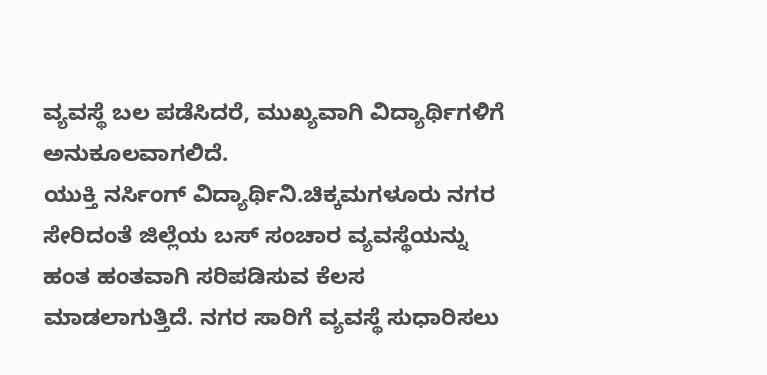ವ್ಯವಸ್ಥೆ ಬಲ ಪಡೆಸಿದರೆ, ಮುಖ್ಯವಾಗಿ ವಿದ್ಯಾರ್ಥಿಗಳಿಗೆ ಅನುಕೂಲವಾಗಲಿದೆ.
ಯುಕ್ತಿ ನರ್ಸಿಂಗ್ ವಿದ್ಯಾರ್ಥಿನಿ.ಚಿಕ್ಕಮಗಳೂರು ನಗರ ಸೇರಿದಂತೆ ಜಿಲ್ಲೆಯ ಬಸ್ ಸಂಚಾರ ವ್ಯವಸ್ಥೆಯನ್ನು ಹಂತ ಹಂತವಾಗಿ ಸರಿಪಡಿಸುವ ಕೆಲಸ ಮಾಡಲಾಗುತ್ತಿದೆ. ನಗರ ಸಾರಿಗೆ ವ್ಯವಸ್ಥೆ ಸುಧಾರಿಸಲು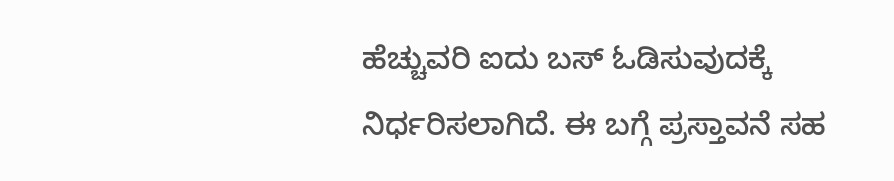ಹೆಚ್ಚುವರಿ ಐದು ಬಸ್ ಓಡಿಸುವುದಕ್ಕೆ ನಿರ್ಧರಿಸಲಾಗಿದೆ. ಈ ಬಗ್ಗೆ ಪ್ರಸ್ತಾವನೆ ಸಹ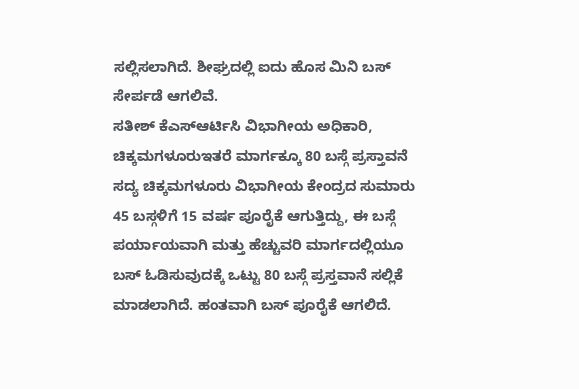ಸಲ್ಲಿಸಲಾಗಿದೆ. ಶೀಘ್ರದಲ್ಲಿ ಐದು ಹೊಸ ಮಿನಿ ಬಸ್ ಸೇರ್ಪಡೆ ಆಗಲಿವೆ.
ಸತೀಶ್ ಕೆಎಸ್ಆರ್ಟಿಸಿ ವಿಭಾಗೀಯ ಅಧಿಕಾರಿ, ಚಿಕ್ಕಮಗಳೂರುಇತರೆ ಮಾರ್ಗಕ್ಕೂ 80 ಬಸ್ಗೆ ಪ್ರಸ್ತಾವನೆ
ಸದ್ಯ ಚಿಕ್ಕಮಗಳೂರು ವಿಭಾಗೀಯ ಕೇಂದ್ರದ ಸುಮಾರು 45 ಬಸ್ಗಳಿಗೆ 15 ವರ್ಷ ಪೂರೈಕೆ ಆಗುತ್ತಿದ್ದು, ಈ ಬಸ್ಗೆ ಪರ್ಯಾಯವಾಗಿ ಮತ್ತು ಹೆಚ್ಚುವರಿ ಮಾರ್ಗದಲ್ಲಿಯೂ ಬಸ್ ಓಡಿಸುವುದಕ್ಕೆ ಒಟ್ಟು 80 ಬಸ್ಗೆ ಪ್ರಸ್ತವಾನೆ ಸಲ್ಲಿಕೆ ಮಾಡಲಾಗಿದೆ. ಹಂತವಾಗಿ ಬಸ್ ಪೂರೈಕೆ ಆಗಲಿದೆ.